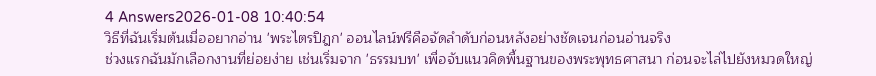4 Answers2026-01-08 10:40:54
วิธีที่ฉันเริ่มต้นเมื่ออยากอ่าน 'พระไตรปิฎก' ออนไลน์ฟรีคือจัดลำดับก่อนหลังอย่างชัดเจนก่อนอ่านจริง
ช่วงแรกฉันมักเลือกงานที่ย่อยง่าย เช่นเริ่มจาก 'ธรรมบท' เพื่อจับแนวคิดพื้นฐานของพระพุทธศาสนา ก่อนจะไล่ไปยังหมวดใหญ่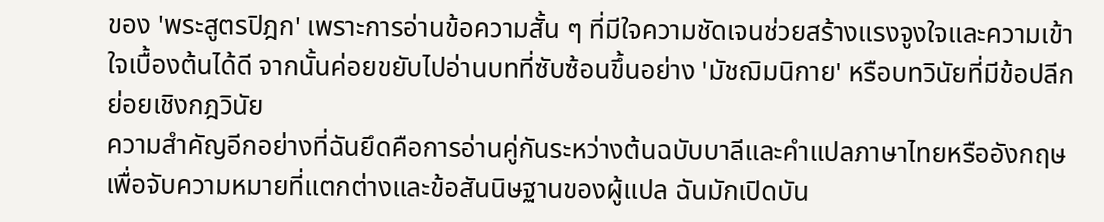ของ 'พระสูตรปิฎก' เพราะการอ่านข้อความสั้น ๆ ที่มีใจความชัดเจนช่วยสร้างแรงจูงใจและความเข้าใจเบื้องต้นได้ดี จากนั้นค่อยขยับไปอ่านบทที่ซับซ้อนขึ้นอย่าง 'มัชฌิมนิกาย' หรือบทวินัยที่มีข้อปลีกย่อยเชิงกฎวินัย
ความสำคัญอีกอย่างที่ฉันยึดคือการอ่านคู่กันระหว่างต้นฉบับบาลีและคำแปลภาษาไทยหรืออังกฤษ เพื่อจับความหมายที่แตกต่างและข้อสันนิษฐานของผู้แปล ฉันมักเปิดบัน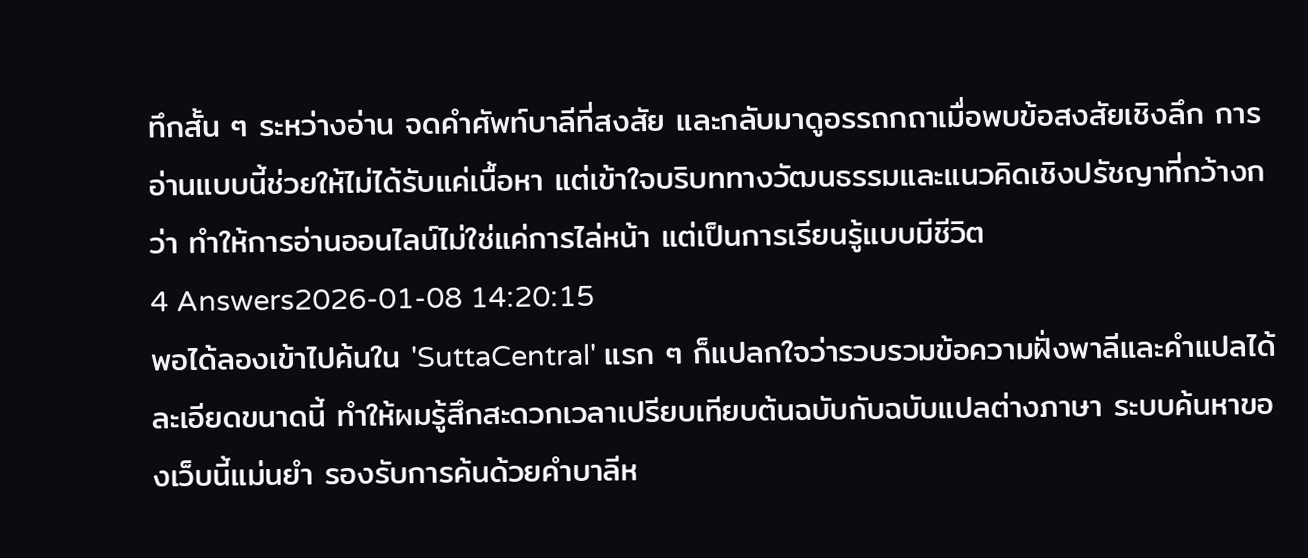ทึกสั้น ๆ ระหว่างอ่าน จดคำศัพท์บาลีที่สงสัย และกลับมาดูอรรถกถาเมื่อพบข้อสงสัยเชิงลึก การอ่านแบบนี้ช่วยให้ไม่ได้รับแค่เนื้อหา แต่เข้าใจบริบททางวัฒนธรรมและแนวคิดเชิงปรัชญาที่กว้างกว่า ทำให้การอ่านออนไลน์ไม่ใช่แค่การไล่หน้า แต่เป็นการเรียนรู้แบบมีชีวิต
4 Answers2026-01-08 14:20:15
พอได้ลองเข้าไปค้นใน 'SuttaCentral' แรก ๆ ก็แปลกใจว่ารวบรวมข้อความฝั่งพาลีและคำแปลได้ละเอียดขนาดนี้ ทำให้ผมรู้สึกสะดวกเวลาเปรียบเทียบต้นฉบับกับฉบับแปลต่างภาษา ระบบค้นหาของเว็บนี้แม่นยำ รองรับการค้นด้วยคำบาลีห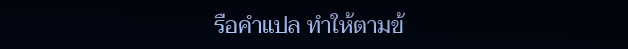รือคำแปล ทำให้ตามข้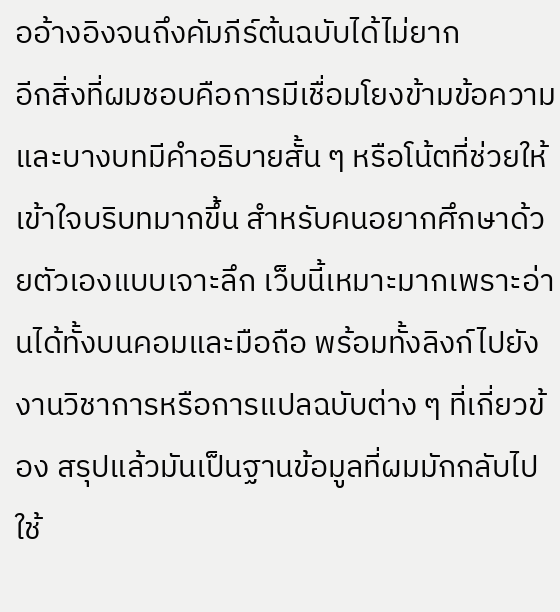ออ้างอิงจนถึงคัมภีร์ต้นฉบับได้ไม่ยาก
อีกสิ่งที่ผมชอบคือการมีเชื่อมโยงข้ามข้อความ และบางบทมีคำอธิบายสั้น ๆ หรือโน้ตที่ช่วยให้เข้าใจบริบทมากขึ้น สำหรับคนอยากศึกษาด้วยตัวเองแบบเจาะลึก เว็บนี้เหมาะมากเพราะอ่านได้ทั้งบนคอมและมือถือ พร้อมทั้งลิงก์ไปยังงานวิชาการหรือการแปลฉบับต่าง ๆ ที่เกี่ยวข้อง สรุปแล้วมันเป็นฐานข้อมูลที่ผมมักกลับไปใช้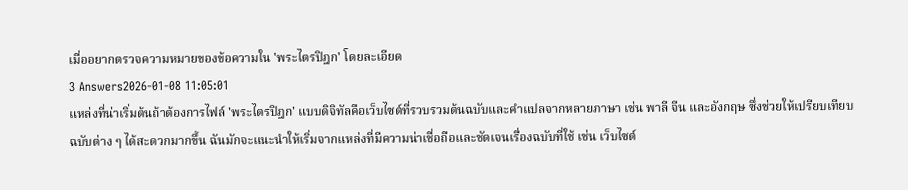เมื่ออยากตรวจความหมายของข้อความใน 'พระไตรปิฎก' โดยละเอียด
3 Answers2026-01-08 11:05:01
แหล่งที่น่าเริ่มต้นถ้าต้องการไฟล์ 'พระไตรปิฎก' แบบดิจิทัลคือเว็บไซต์ที่รวบรวมต้นฉบับและคำแปลจากหลายภาษา เช่น พาลี จีน และอังกฤษ ซึ่งช่วยให้เปรียบเทียบฉบับต่าง ๆ ได้สะดวกมากขึ้น ฉันมักจะแนะนำให้เริ่มจากแหล่งที่มีความน่าเชื่อถือและชัดเจนเรื่องฉบับที่ใช้ เช่น เว็บไซต์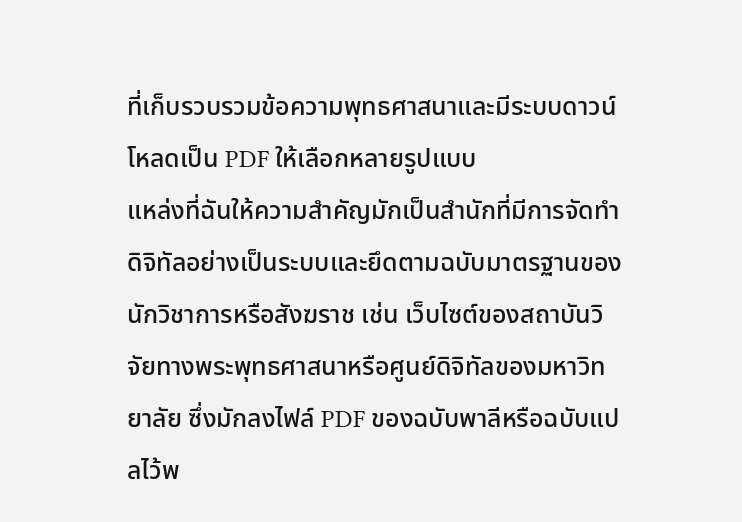ที่เก็บรวบรวมข้อความพุทธศาสนาและมีระบบดาวน์โหลดเป็น PDF ให้เลือกหลายรูปแบบ
แหล่งที่ฉันให้ความสำคัญมักเป็นสำนักที่มีการจัดทำดิจิทัลอย่างเป็นระบบและยึดตามฉบับมาตรฐานของนักวิชาการหรือสังฆราช เช่น เว็บไซต์ของสถาบันวิจัยทางพระพุทธศาสนาหรือศูนย์ดิจิทัลของมหาวิทยาลัย ซึ่งมักลงไฟล์ PDF ของฉบับพาลีหรือฉบับแปลไว้พ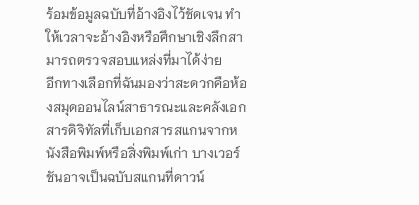ร้อมข้อมูลฉบับที่อ้างอิงไว้ชัดเจน ทำให้เวลาจะอ้างอิงหรือศึกษาเชิงลึกสามารถตรวจสอบแหล่งที่มาได้ง่าย
อีกทางเลือกที่ฉันมองว่าสะดวกคือห้องสมุดออนไลน์สาธารณะและคลังเอกสารดิจิทัลที่เก็บเอกสารสแกนจากหนังสือพิมพ์หรือสิ่งพิมพ์เก่า บางเวอร์ชันอาจเป็นฉบับสแกนที่ดาวน์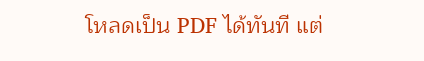โหลดเป็น PDF ได้ทันที แต่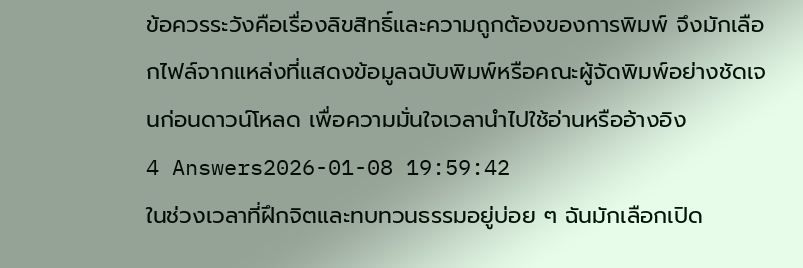ข้อควรระวังคือเรื่องลิขสิทธิ์และความถูกต้องของการพิมพ์ จึงมักเลือกไฟล์จากแหล่งที่แสดงข้อมูลฉบับพิมพ์หรือคณะผู้จัดพิมพ์อย่างชัดเจนก่อนดาวน์โหลด เพื่อความมั่นใจเวลานำไปใช้อ่านหรืออ้างอิง
4 Answers2026-01-08 19:59:42
ในช่วงเวลาที่ฝึกจิตและทบทวนธรรมอยู่บ่อย ๆ ฉันมักเลือกเปิด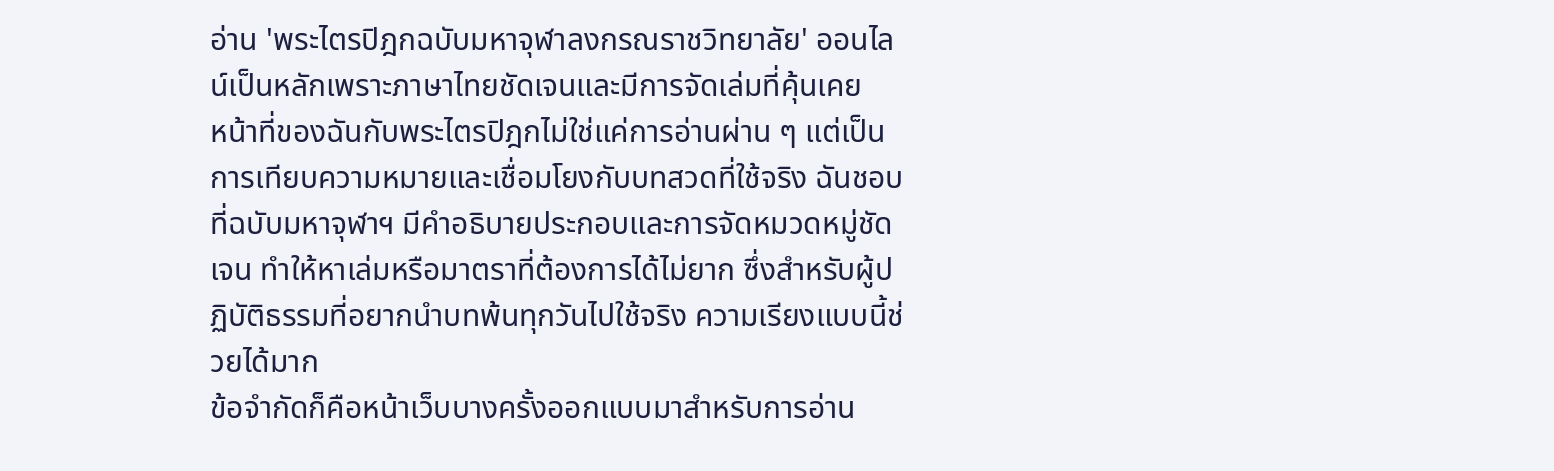อ่าน 'พระไตรปิฎกฉบับมหาจุฬาลงกรณราชวิทยาลัย' ออนไลน์เป็นหลักเพราะภาษาไทยชัดเจนและมีการจัดเล่มที่คุ้นเคย
หน้าที่ของฉันกับพระไตรปิฎกไม่ใช่แค่การอ่านผ่าน ๆ แต่เป็นการเทียบความหมายและเชื่อมโยงกับบทสวดที่ใช้จริง ฉันชอบที่ฉบับมหาจุฬาฯ มีคำอธิบายประกอบและการจัดหมวดหมู่ชัดเจน ทำให้หาเล่มหรือมาตราที่ต้องการได้ไม่ยาก ซึ่งสำหรับผู้ปฏิบัติธรรมที่อยากนำบทพ้นทุกวันไปใช้จริง ความเรียงแบบนี้ช่วยได้มาก
ข้อจำกัดก็คือหน้าเว็บบางครั้งออกแบบมาสำหรับการอ่าน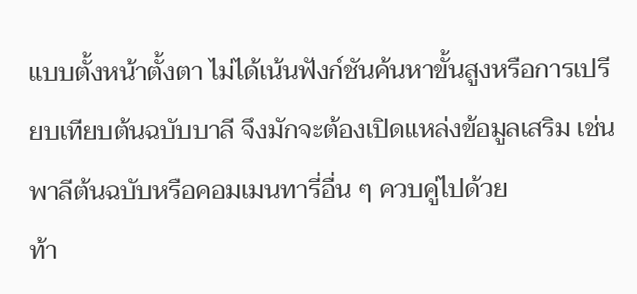แบบตั้งหน้าตั้งตา ไม่ได้เน้นฟังก์ชันค้นหาขั้นสูงหรือการเปรียบเทียบต้นฉบับบาลี จึงมักจะต้องเปิดแหล่งข้อมูลเสริม เช่น พาลีต้นฉบับหรือคอมเมนทารี่อื่น ๆ ควบคู่ไปด้วย
ท้า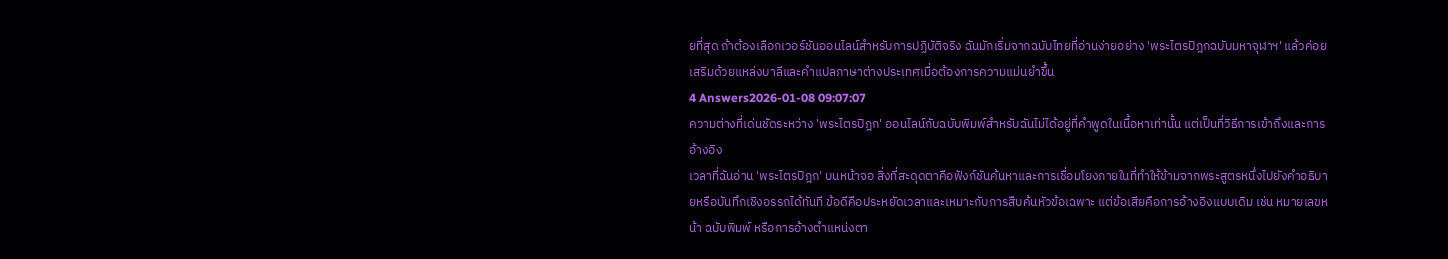ยที่สุด ถ้าต้องเลือกเวอร์ชันออนไลน์สำหรับการปฏิบัติจริง ฉันมักเริ่มจากฉบับไทยที่อ่านง่ายอย่าง 'พระไตรปิฎกฉบับมหาจุฬาฯ' แล้วค่อยเสริมด้วยแหล่งบาลีและคำแปลภาษาต่างประเทศเมื่อต้องการความแม่นยำขึ้น
4 Answers2026-01-08 09:07:07
ความต่างที่เด่นชัดระหว่าง 'พระไตรปิฎก' ออนไลน์กับฉบับพิมพ์สำหรับฉันไม่ได้อยู่ที่คำพูดในเนื้อหาเท่านั้น แต่เป็นที่วิธีการเข้าถึงและการอ้างอิง
เวลาที่ฉันอ่าน 'พระไตรปิฎก' บนหน้าจอ สิ่งที่สะดุดตาคือฟังก์ชันค้นหาและการเชื่อมโยงภายในที่ทำให้ข้ามจากพระสูตรหนึ่งไปยังคำอธิบายหรือบันทึกเชิงอรรถได้ทันที ข้อดีคือประหยัดเวลาและเหมาะกับการสืบค้นหัวข้อเฉพาะ แต่ข้อเสียคือการอ้างอิงแบบเดิม เช่น หมายเลขหน้า ฉบับพิมพ์ หรือการอ้างตำแหน่งตา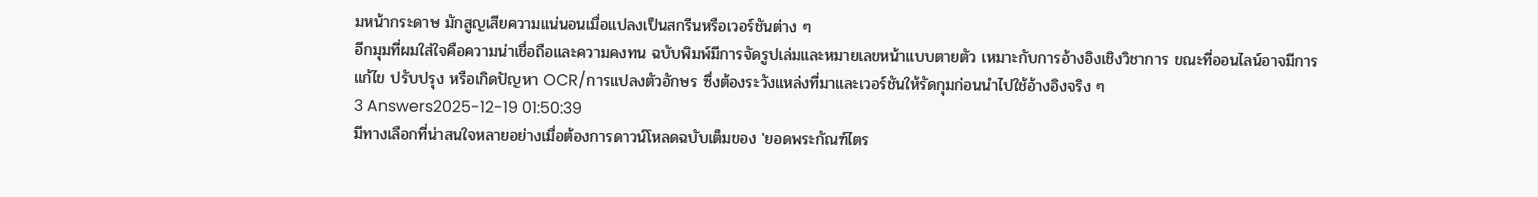มหน้ากระดาษ มักสูญเสียความแน่นอนเมื่อแปลงเป็นสกรีนหรือเวอร์ชันต่าง ๆ
อีกมุมที่ผมใส่ใจคือความน่าเชื่อถือและความคงทน ฉบับพิมพ์มีการจัดรูปเล่มและหมายเลขหน้าแบบตายตัว เหมาะกับการอ้างอิงเชิงวิชาการ ขณะที่ออนไลน์อาจมีการแก้ไข ปรับปรุง หรือเกิดปัญหา OCR/การแปลงตัวอักษร ซึ่งต้องระวังแหล่งที่มาและเวอร์ชันให้รัดกุมก่อนนำไปใช้อ้างอิงจริง ๆ
3 Answers2025-12-19 01:50:39
มีทางเลือกที่น่าสนใจหลายอย่างเมื่อต้องการดาวน์โหลดฉบับเต็มของ 'ยอดพระกัณฑ์ไตร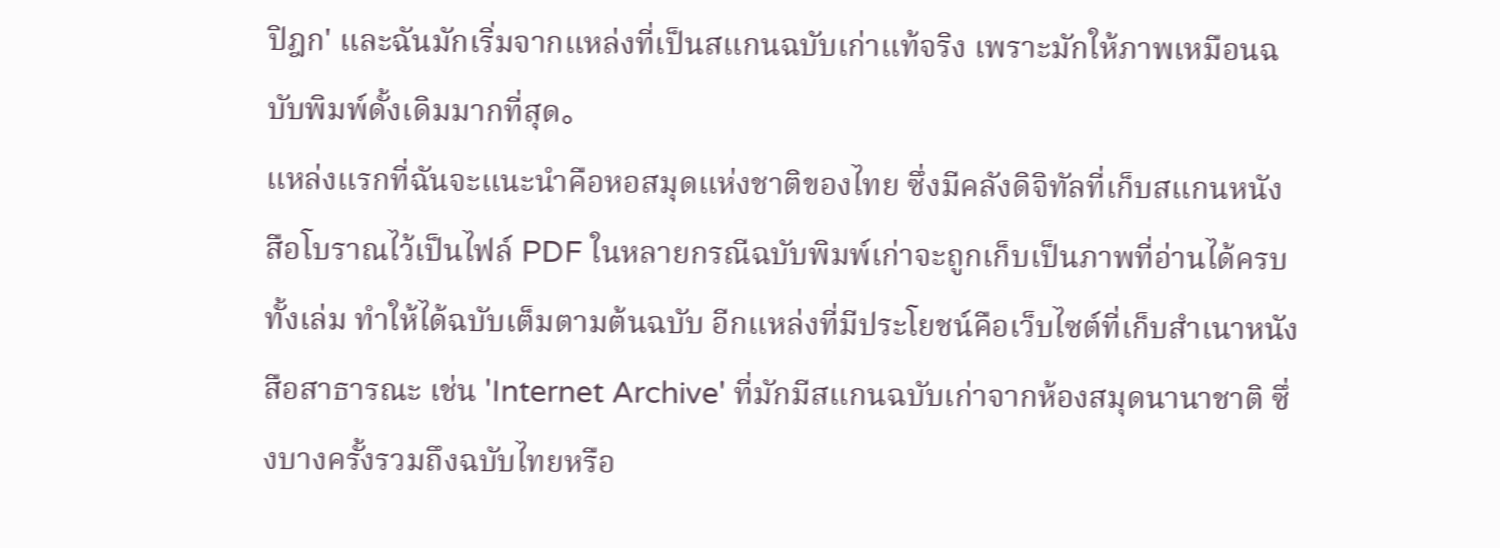ปิฎก' และฉันมักเริ่มจากแหล่งที่เป็นสแกนฉบับเก่าแท้จริง เพราะมักให้ภาพเหมือนฉบับพิมพ์ดั้งเดิมมากที่สุด。
แหล่งแรกที่ฉันจะแนะนำคือหอสมุดแห่งชาติของไทย ซึ่งมีคลังดิจิทัลที่เก็บสแกนหนังสือโบราณไว้เป็นไฟล์ PDF ในหลายกรณีฉบับพิมพ์เก่าจะถูกเก็บเป็นภาพที่อ่านได้ครบทั้งเล่ม ทำให้ได้ฉบับเต็มตามต้นฉบับ อีกแหล่งที่มีประโยชน์คือเว็บไซต์ที่เก็บสำเนาหนังสือสาธารณะ เช่น 'Internet Archive' ที่มักมีสแกนฉบับเก่าจากห้องสมุดนานาชาติ ซึ่งบางครั้งรวมถึงฉบับไทยหรือ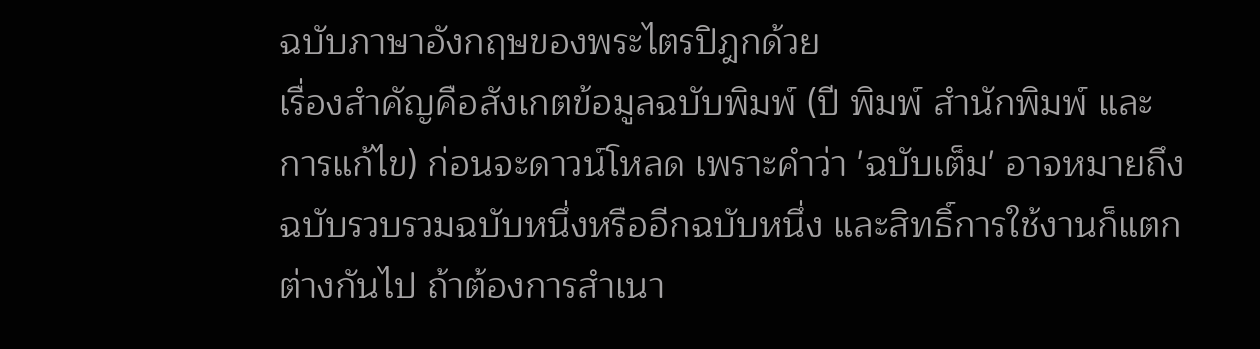ฉบับภาษาอังกฤษของพระไตรปิฎกด้วย
เรื่องสำคัญคือสังเกตข้อมูลฉบับพิมพ์ (ปี พิมพ์ สำนักพิมพ์ และการแก้ไข) ก่อนจะดาวน์โหลด เพราะคำว่า 'ฉบับเต็ม' อาจหมายถึงฉบับรวบรวมฉบับหนึ่งหรืออีกฉบับหนึ่ง และสิทธิ์การใช้งานก็แตกต่างกันไป ถ้าต้องการสำเนา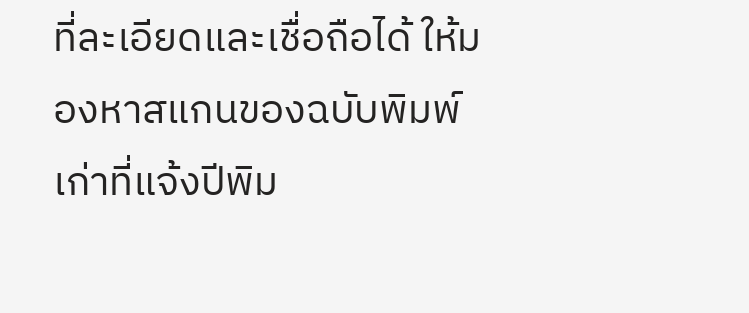ที่ละเอียดและเชื่อถือได้ ให้มองหาสแกนของฉบับพิมพ์เก่าที่แจ้งปีพิม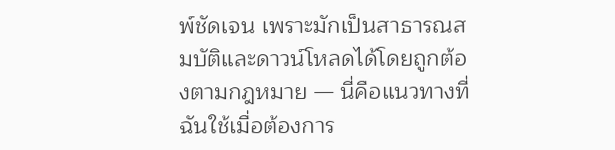พ์ชัดเจน เพราะมักเป็นสาธารณสมบัติและดาวน์โหลดได้โดยถูกต้องตามกฎหมาย — นี่คือแนวทางที่ฉันใช้เมื่อต้องการ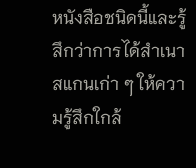หนังสือชนิดนี้และรู้สึกว่าการได้สำเนาสแกนเก่า ๆ ให้ความรู้สึกใกล้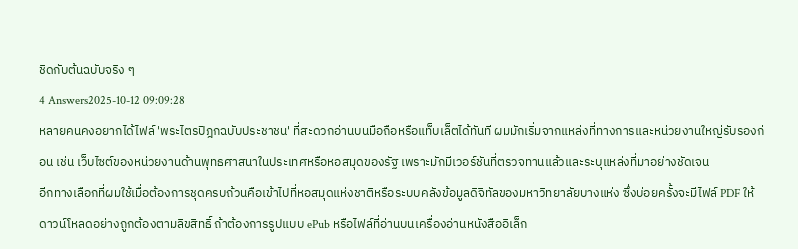ชิดกับต้นฉบับจริง ๆ
4 Answers2025-10-12 09:09:28
หลายคนคงอยากได้ไฟล์ 'พระไตรปิฎกฉบับประชาชน' ที่สะดวกอ่านบนมือถือหรือแท็บเล็ตได้ทันที ผมมักเริ่มจากแหล่งที่ทางการและหน่วยงานใหญ่รับรองก่อน เช่น เว็บไซต์ของหน่วยงานด้านพุทธศาสนาในประเทศหรือหอสมุดของรัฐ เพราะมักมีเวอร์ชันที่ตรวจทานแล้วและระบุแหล่งที่มาอย่างชัดเจน
อีกทางเลือกที่ผมใช้เมื่อต้องการชุดครบถ้วนคือเข้าไปที่หอสมุดแห่งชาติหรือระบบคลังข้อมูลดิจิทัลของมหาวิทยาลัยบางแห่ง ซึ่งบ่อยครั้งจะมีไฟล์ PDF ให้ดาวน์โหลดอย่างถูกต้องตามลิขสิทธิ์ ถ้าต้องการรูปแบบ ePub หรือไฟล์ที่อ่านบนเครื่องอ่านหนังสืออิเล็ก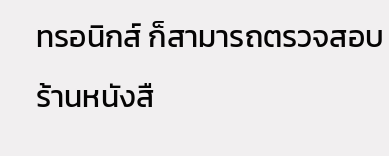ทรอนิกส์ ก็สามารถตรวจสอบร้านหนังสื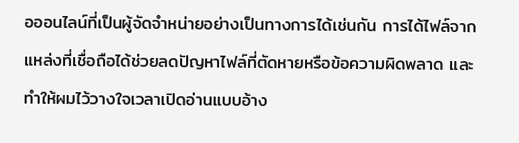อออนไลน์ที่เป็นผู้จัดจำหน่ายอย่างเป็นทางการได้เช่นกัน การได้ไฟล์จากแหล่งที่เชื่อถือได้ช่วยลดปัญหาไฟล์ที่ตัดหายหรือข้อความผิดพลาด และทำให้ผมไว้วางใจเวลาเปิดอ่านแบบอ้าง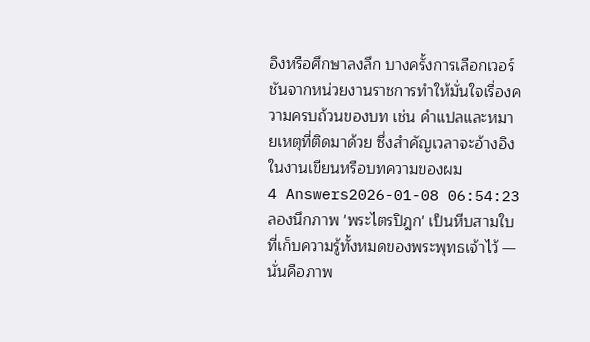อิงหรือศึกษาลงลึก บางครั้งการเลือกเวอร์ชันจากหน่วยงานราชการทำให้มั่นใจเรื่องความครบถ้วนของบท เช่น คำแปลและหมายเหตุที่ติดมาด้วย ซึ่งสำคัญเวลาจะอ้างอิงในงานเขียนหรือบทความของผม
4 Answers2026-01-08 06:54:23
ลองนึกภาพ 'พระไตรปิฎก' เป็นหีบสามใบที่เก็บความรู้ทั้งหมดของพระพุทธเจ้าไว้ — นั่นคือภาพ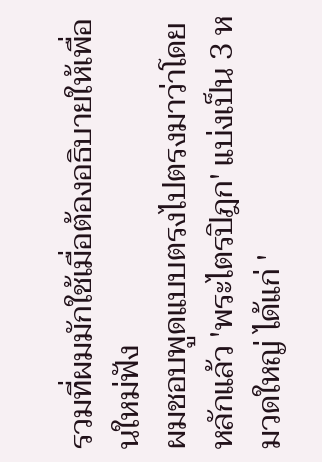รวมที่ผมมักใช้เมื่อต้องอธิบายให้เพื่อนใหม่ฟัง
ผมชอบพูดแบบตรงไปตรงมาว่าโดยหลักแล้ว 'พระไตรปิฎก' แบ่งเป็น 3 หมวดใหญ่ ได้แก่ '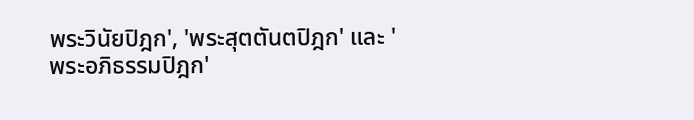พระวินัยปิฎก', 'พระสุตตันตปิฎก' และ 'พระอภิธรรมปิฎก'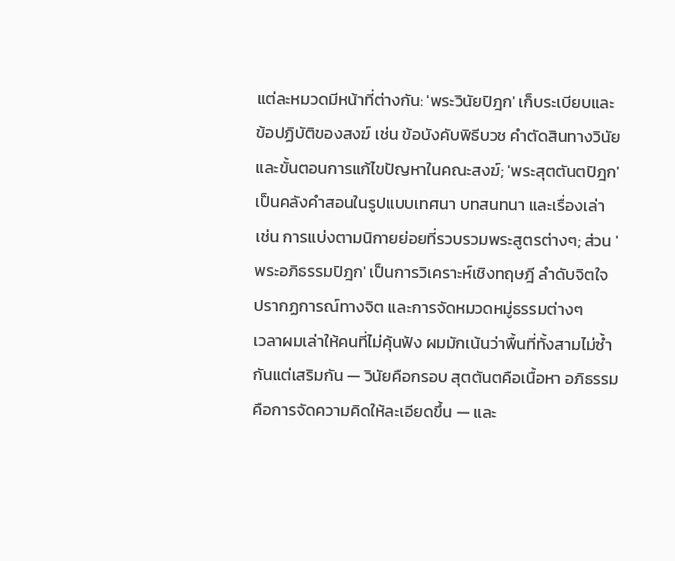แต่ละหมวดมีหน้าที่ต่างกัน: 'พระวินัยปิฎก' เก็บระเบียบและข้อปฏิบัติของสงฆ์ เช่น ข้อบังคับพิธีบวช คำตัดสินทางวินัย และขั้นตอนการแก้ไขปัญหาในคณะสงฆ์; 'พระสุตตันตปิฎก' เป็นคลังคำสอนในรูปแบบเทศนา บทสนทนา และเรื่องเล่า เช่น การแบ่งตามนิกายย่อยที่รวบรวมพระสูตรต่างๆ; ส่วน 'พระอภิธรรมปิฎก' เป็นการวิเคราะห์เชิงทฤษฎี ลำดับจิตใจ ปรากฏการณ์ทางจิต และการจัดหมวดหมู่ธรรมต่างๆ
เวลาผมเล่าให้คนที่ไม่คุ้นฟัง ผมมักเน้นว่าพื้นที่ทั้งสามไม่ซ้ำกันแต่เสริมกัน — วินัยคือกรอบ สุตตันตคือเนื้อหา อภิธรรมคือการจัดความคิดให้ละเอียดขึ้น — และ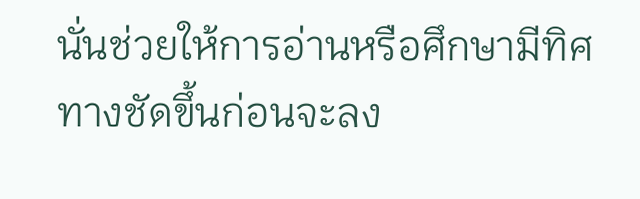นั่นช่วยให้การอ่านหรือศึกษามีทิศทางชัดขึ้นก่อนจะลง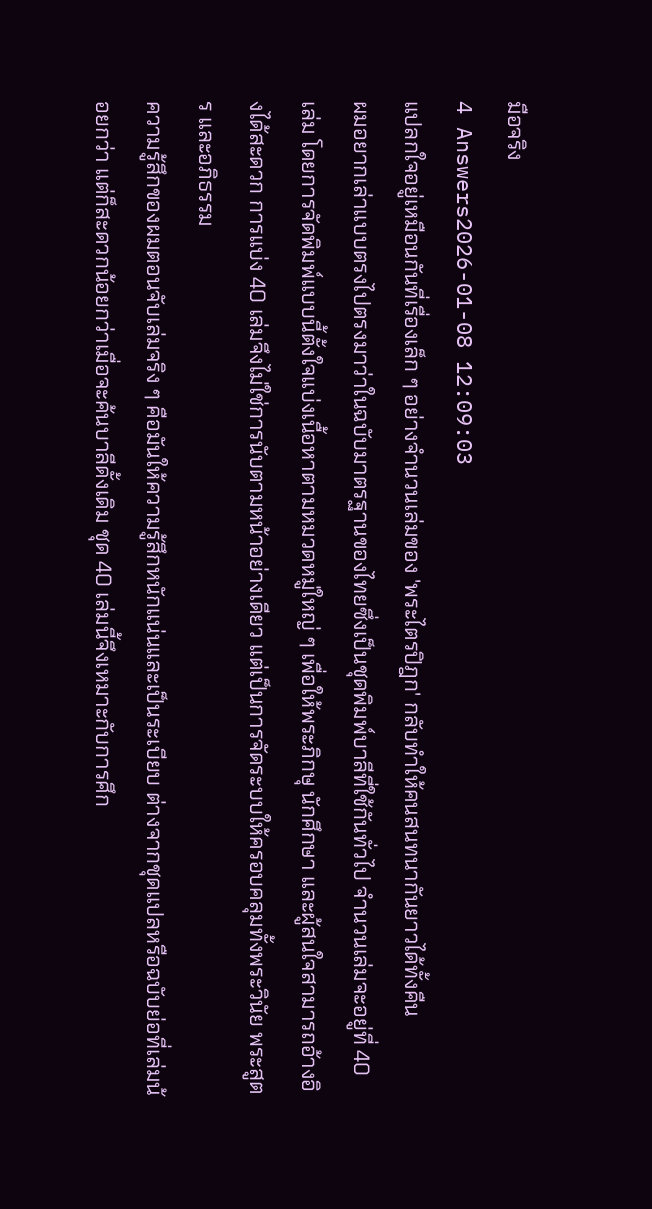มือจริง
4 Answers2026-01-08 12:09:03
แปลกใจอยู่เหมือนกันที่เรื่องเล็ก ๆ อย่างจำนวนเล่มของ 'พระไตรปิฎก' กลับทำให้คนสนทนากันยาวได้ทั้งคืน
ผมอยากเล่าแบบตรงไปตรงมาว่าในฉบับมาตรฐานของไทยซึ่งเป็นชุดพิมพ์บาลีที่ใช้กันทั่วไป จำนวนเล่มจะอยู่ที่ 40 เล่ม โดยการจัดพิมพ์แบบนี้ตั้งใจแบ่งเนื้อหาตามหมวดหมู่ใหญ่ ๆ เพื่อให้พระภิกษุ นักศึกษา และผู้สนใจสามารถอ้างอิงได้สะดวก การแบ่ง 40 เล่มจึงไม่ใช่การนับตามหน้าอย่างเดียว แต่เป็นการจัดระบบให้ครอบคลุมทั้งพระวินัย พระสูตร และอภิธรรม
ความรู้สึกของผมตอนจับเล่มจริง ๆ คือมันให้ความรู้สึกหนักแน่นและเป็นระเบียบ ต่างจากชุดแปลหรือฉบับย่อที่เล่มน้อยกว่า แต่ก็สะดวกน้อยกว่าเมื่อจะค้นบาลีดั้งเดิม ชุด 40 เล่มนี้จึงเหมาะกับการศึก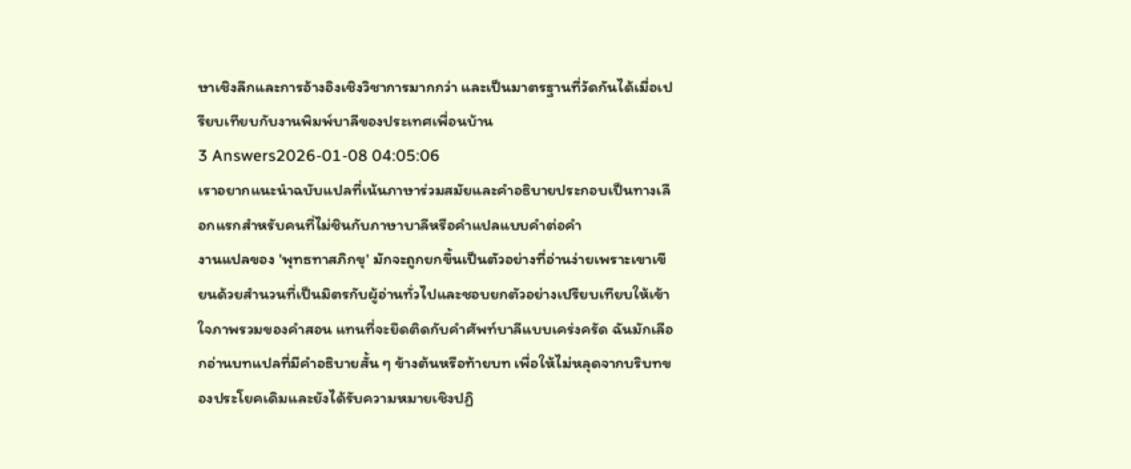ษาเชิงลึกและการอ้างอิงเชิงวิชาการมากกว่า และเป็นมาตรฐานที่วัดกันได้เมื่อเปรียบเทียบกับงานพิมพ์บาลีของประเทศเพื่อนบ้าน
3 Answers2026-01-08 04:05:06
เราอยากแนะนำฉบับแปลที่เน้นภาษาร่วมสมัยและคำอธิบายประกอบเป็นทางเลือกแรกสำหรับคนที่ไม่ชินกับภาษาบาลีหรือคำแปลแบบคำต่อคำ
งานแปลของ 'พุทธทาสภิกขุ' มักจะถูกยกขึ้นเป็นตัวอย่างที่อ่านง่ายเพราะเขาเขียนด้วยสำนวนที่เป็นมิตรกับผู้อ่านทั่วไปและชอบยกตัวอย่างเปรียบเทียบให้เข้าใจภาพรวมของคำสอน แทนที่จะยึดติดกับคำศัพท์บาลีแบบเคร่งครัด ฉันมักเลือกอ่านบทแปลที่มีคําอธิบายสั้น ๆ ข้างต้นหรือท้ายบท เพื่อให้ไม่หลุดจากบริบทของประโยคเดิมและยังได้รับความหมายเชิงปฏิ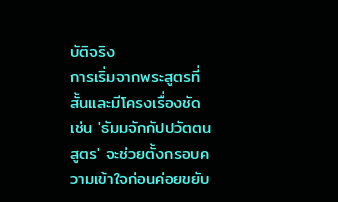บัติจริง
การเริ่มจากพระสูตรที่สั้นและมีโครงเรื่องชัด เช่น 'ธัมมจักกัปปวัตตนสูตร' จะช่วยตั้งกรอบความเข้าใจก่อนค่อยขยับ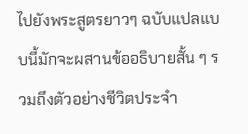ไปยังพระสูตรยาวๆ ฉบับแปลแบบนี้มักจะผสานข้ออธิบายสั้น ๆ รวมถึงตัวอย่างชีวิตประจำ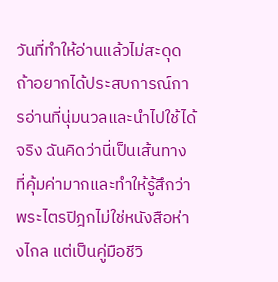วันที่ทำให้อ่านแล้วไม่สะดุด ถ้าอยากได้ประสบการณ์การอ่านที่นุ่มนวลและนำไปใช้ได้จริง ฉันคิดว่านี่เป็นเส้นทางที่คุ้มค่ามากและทำให้รู้สึกว่าพระไตรปิฎกไม่ใช่หนังสือห่างไกล แต่เป็นคู่มือชีวิ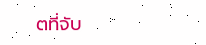ตที่จับ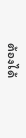ต้องได้